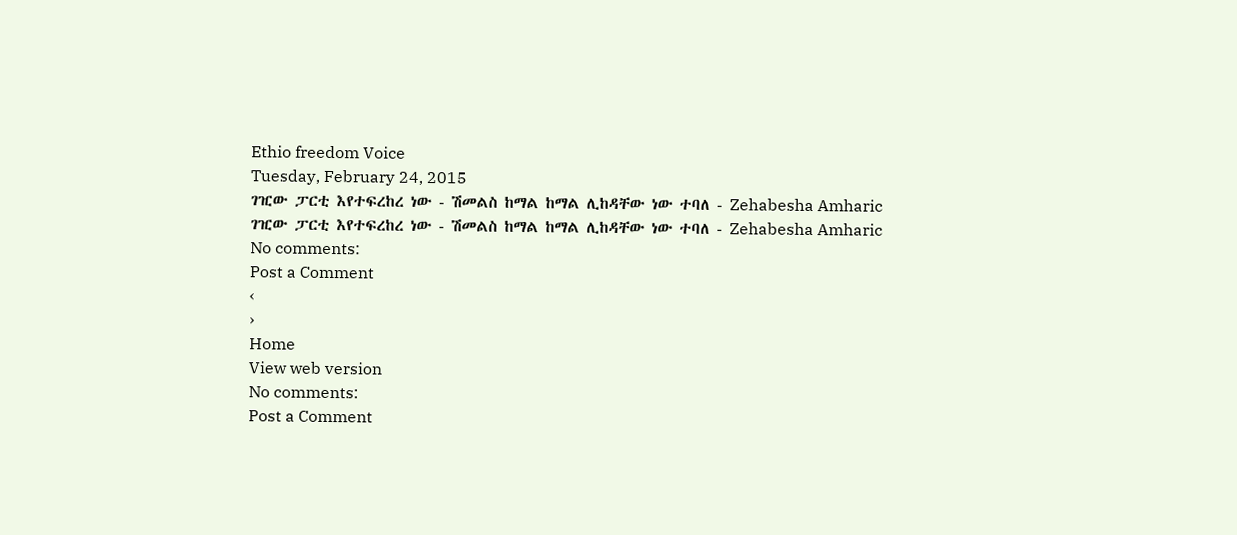Ethio freedom Voice
Tuesday, February 24, 2015
ገዢው ፓርቲ እየተፍረከረ ነው - ሽመልስ ከማል ከማል ሊከዳቸው ነው ተባለ - Zehabesha Amharic
ገዢው ፓርቲ እየተፍረከረ ነው - ሽመልስ ከማል ከማል ሊከዳቸው ነው ተባለ - Zehabesha Amharic
No comments:
Post a Comment
‹
›
Home
View web version
No comments:
Post a Comment